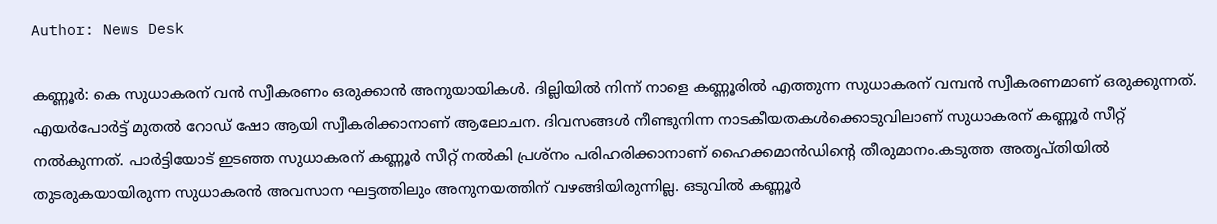Author: News Desk

കണ്ണൂർ: കെ സുധാകരന് വൻ സ്വീകരണം ഒരുക്കാൻ അനുയായികൾ. ദില്ലിയിൽ നിന്ന് നാളെ കണ്ണൂരിൽ എത്തുന്ന സുധാകരന് വമ്പൻ സ്വീകരണമാണ് ഒരുക്കുന്നത്. എയർപോർട്ട് മുതൽ റോഡ് ഷോ ആയി സ്വീകരിക്കാനാണ് ആലോചന. ദിവസങ്ങൾ നീണ്ടുനിന്ന നാടകീയതകൾക്കൊടുവിലാണ് സുധാകരന് കണ്ണൂർ സീറ്റ് നൽകുന്നത്. പാർട്ടിയോട് ഇടഞ്ഞ സുധാകരന് കണ്ണൂർ സീറ്റ് നൽകി പ്രശ്നം പരിഹരിക്കാനാണ് ഹൈക്കമാൻഡിൻ്റെ തീരുമാനം.കടുത്ത അതൃപ്തിയിൽ തുടരുകയായിരുന്ന സുധാകരൻ അവസാന ഘട്ടത്തിലും അനുനയത്തിന് വഴങ്ങിയിരുന്നില്ല. ഒടുവിൽ കണ്ണൂർ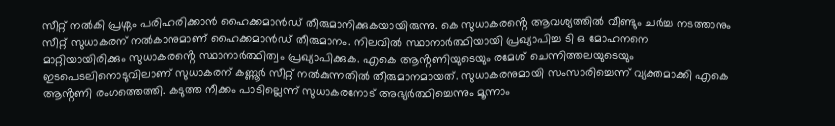സീറ്റ് നൽകി പ്രശ്നം പരിഹരിക്കാൻ ഹൈക്കമാൻഡ് തീരുമാനിക്കുകയായിരുന്നു. കെ സുധാകരൻ്റെ ആവശ്യത്തിൽ വീണ്ടും ചർച്ച നടത്താനും സീറ്റ് സുധാകരന് നൽകാനുമാണ് ഹൈക്കമാൻഡ് തീരുമാനം. നിലവിൽ സ്ഥാനാർത്ഥിയായി പ്രഖ്യാപിച്ച ടി ഒ മോഹനനെ മാറ്റിയായിരിക്കും സുധാകരൻ്റെ സ്ഥാനാർത്ഥിത്വം പ്രഖ്യാപിക്കുക. എകെ ആൻ്റണിയുടെയും രമേശ് ചെന്നിത്തലയുടെയും ഇടപെടലിനൊടുവിലാണ് സുധാകരന് കണ്ണൂർ സീറ്റ് നൽകുന്നതിൽ തീരുമാനമായത്. സുധാകരനുമായി സംസാരിച്ചെന്ന് വ്യക്തമാക്കി എകെ ആൻ്റണി രംഗത്തെത്തി. കടുത്ത നീക്കം പാടില്ലെന്ന് സുധാകരനോട് അഭ്യർത്ഥിച്ചെന്നും മൂന്നാം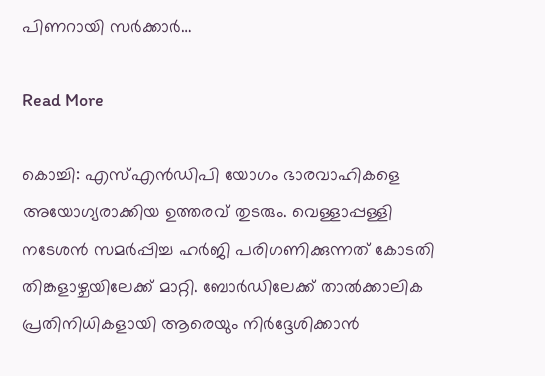പിണറായി സർക്കാർ…

Read More

കൊച്ചി: എസ്എൻഡിപി യോഗം ഭാരവാഹികളെ അയോഗ്യരാക്കിയ ഉത്തരവ് തുടരും. വെള്ളാപ്പള്ളി നടേശൻ സമർപ്പിച്ച ഹർജി പരിഗണിക്കുന്നത് കോടതി തിങ്കളാഴ്ചയിലേക്ക് മാറ്റി. ബോർഡിലേക്ക് താൽക്കാലിക പ്രതിനിധികളായി ആരെയും നിർദ്ദേശിക്കാൻ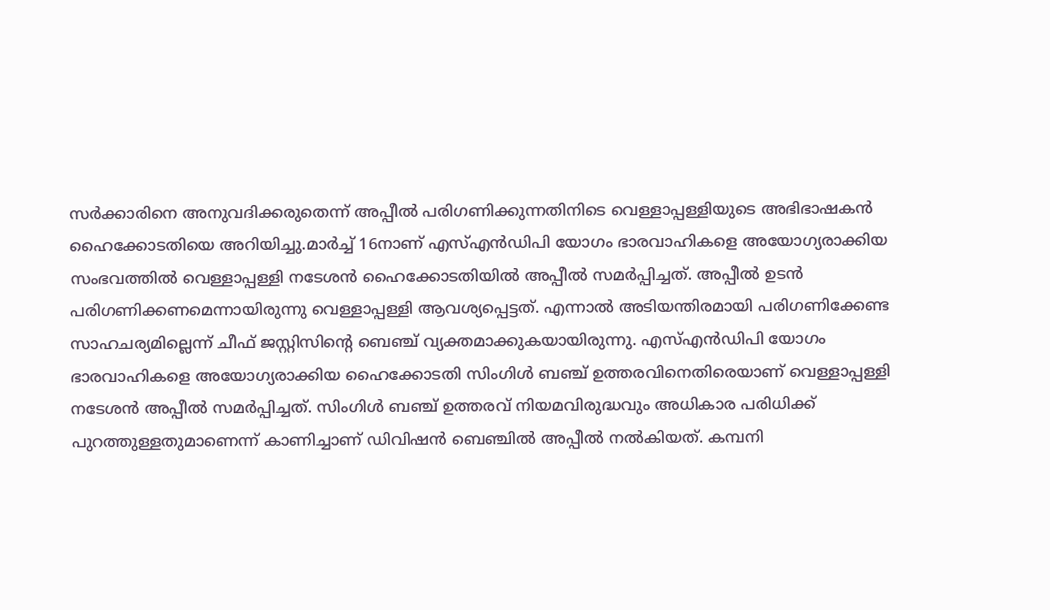സർക്കാരിനെ അനുവദിക്കരുതെന്ന് അപ്പീൽ പരിഗണിക്കുന്നതിനിടെ വെള്ളാപ്പള്ളിയുടെ അഭിഭാഷകൻ ഹൈക്കോടതിയെ അറിയിച്ചു.മാർച്ച് 16നാണ് എസ്എൻഡിപി യോഗം ഭാരവാഹികളെ അയോഗ്യരാക്കിയ സംഭവത്തിൽ വെള്ളാപ്പള്ളി നടേശൻ ഹൈക്കോടതിയിൽ അപ്പീൽ സമർപ്പിച്ചത്. അപ്പീൽ ഉടൻ പരിഗണിക്കണമെന്നായിരുന്നു വെള്ളാപ്പള്ളി ആവശ്യപ്പെട്ടത്. എന്നാൽ അടിയന്തിരമായി പരിഗണിക്കേണ്ട സാഹചര്യമില്ലെന്ന് ചീഫ് ജസ്റ്റിസിന്റെ ബെഞ്ച് വ്യക്തമാക്കുകയായിരുന്നു. എസ്എൻഡിപി യോഗം ഭാരവാഹികളെ അയോഗ്യരാക്കിയ ഹൈക്കോടതി സിംഗിൾ ബഞ്ച് ഉത്തരവിനെതിരെയാണ് വെള്ളാപ്പള്ളി നടേശൻ അപ്പീൽ സമർപ്പിച്ചത്. സിംഗിൾ ബഞ്ച് ഉത്തരവ് നിയമവിരുദ്ധവും അധികാര പരിധിക്ക് പുറത്തുള്ളതുമാണെന്ന് കാണിച്ചാണ് ഡിവിഷൻ ബെഞ്ചിൽ അപ്പീൽ നൽകിയത്. കമ്പനി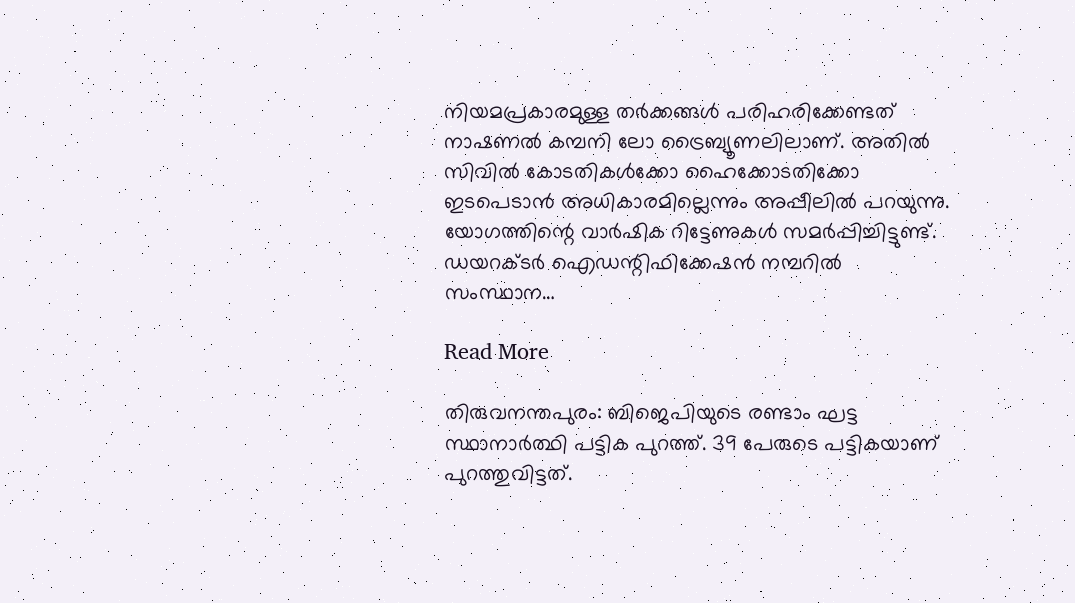നിയമപ്രകാരമുള്ള തർക്കങ്ങൾ പരിഹരിക്കേണ്ടത് നാഷണൽ കമ്പനി ലോ ട്രൈബ്യൂണലിലാണ്. അതിൽ സിവിൽ കോടതികൾക്കോ ഹൈക്കോടതിക്കോ ഇടപെടാൻ അധികാരമില്ലെന്നും അപ്പീലിൽ പറയുന്നു. യോഗത്തിന്റെ വാർഷിക റിട്ടേണുകൾ സമർപ്പിച്ചിട്ടുണ്ട്. ഡയറക്ടർ ഐഡന്റിഫിക്കേഷൻ നമ്പറിൽ സംസ്ഥാന…

Read More

തിരുവനന്തപുരം: ബിജെപിയുടെ രണ്ടാം ഘട്ട സ്ഥാനാർത്ഥി പട്ടിക പുറത്ത്. 39 പേരുടെ പട്ടികയാണ് പുറത്തുവിട്ടത്.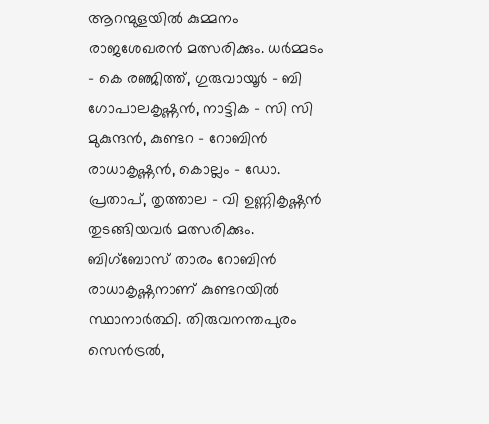ആറന്മുളയിൽ കുമ്മനം രാജശേഖരൻ മത്സരിക്കും. ധർമ്മടം – കെ രഞ്ജിത്ത്, ഗുരുവായൂർ – ബി ഗോപാലകൃഷ്ണൻ, നാട്ടിക – സി സി മുകുന്ദൻ, കുണ്ടറ – റോബിൻ രാധാകൃഷ്ണൻ, കൊല്ലം – ഡോ. പ്രതാപ്, തൃത്താല – വി ഉണ്ണികൃഷ്ണൻ തുടങ്ങിയവർ മത്സരിക്കും. ബിഗ്ബോസ് താരം റോബിൻ രാധാകൃഷ്ണനാണ് കുണ്ടറയിൽ സ്ഥാനാർത്ഥി. തിരുവനന്തപുരം സെൻ‍ട്രൽ,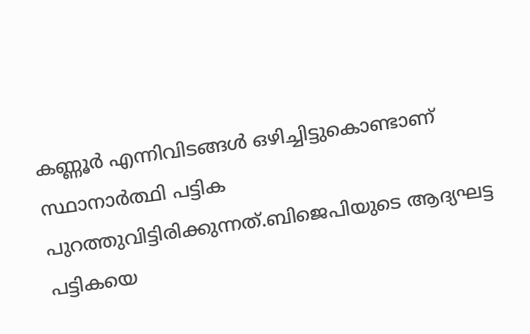കണ്ണൂർ എന്നിവിടങ്ങൾ ഒഴിച്ചിട്ടുകൊണ്ടാണ് സ്ഥാനാർത്ഥി പട്ടിക പുറത്തുവിട്ടിരിക്കുന്നത്.ബിജെപിയുടെ ആദ്യഘട്ട പട്ടികയെ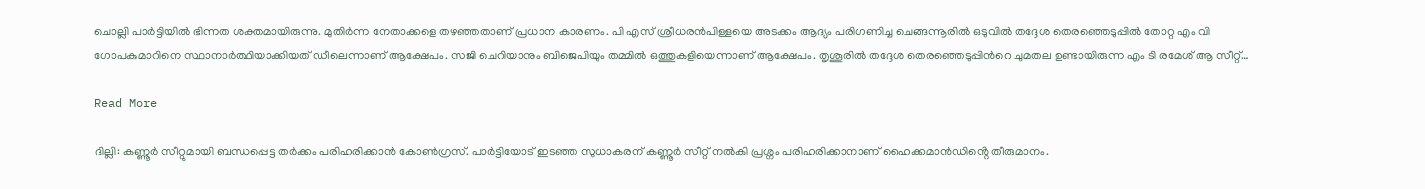ചൊല്ലി പാർട്ടിയിൽ ഭിന്നത ശക്തമായിരുന്നു. മുതിർന്ന നേതാക്കളെ തഴഞ്ഞതാണ് പ്രധാന കാരണം. പി എസ് ശ്രീധരൻപിള്ളയെ അടക്കം ആദ്യം പരിഗണിച്ച ചെങ്ങന്നൂരിൽ ഒടുവിൽ തദ്ദേശ തെരഞ്ഞെടുപ്പിൽ തോറ്റ എം വി ഗോപകുമാറിനെ സ്ഥാനാ‍ർത്ഥിയാക്കിയത് ഡീലെന്നാണ് ആക്ഷേപം. സജി ചെറിയാനും ബിജെപിയും തമ്മിൽ ഒത്തുകളിയെന്നാണ് ആക്ഷേപം. തൃശൂരിൽ തദ്ദേശ തെരഞ്ഞെടുപ്പിന്‍റെ ചുമതല ഉണ്ടായിരുന്ന എം ടി രമേശ് ആ സീറ്റ്…

Read More

ദില്ലി: കണ്ണൂർ സീറ്റുമായി ബന്ധപ്പെട്ട തർക്കം പരിഹരിക്കാൻ കോൺഗ്രസ്. പാർട്ടിയോട് ഇടഞ്ഞ സുധാകരന് കണ്ണൂർ സീറ്റ് നൽകി പ്രശ്നം പരിഹരിക്കാനാണ് ഹൈക്കമാൻഡിൻ്റെ തീരുമാനം.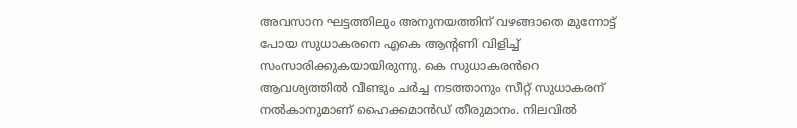അവസാന ഘട്ടത്തിലും അനുനയത്തിന് വഴങ്ങാതെ മുന്നോട്ട് പോയ സുധാകരനെ എകെ ആൻ്റണി വിളിച്ച് സംസാരിക്കുകയായിരുന്നു. കെ സുധാകരൻറെ ആവശ്യത്തിൽ വീണ്ടും ചർച്ച നടത്താനും സീറ്റ് സുധാകരന് നൽകാനുമാണ് ഹൈക്കമാൻഡ് തീരുമാനം. നിലവിൽ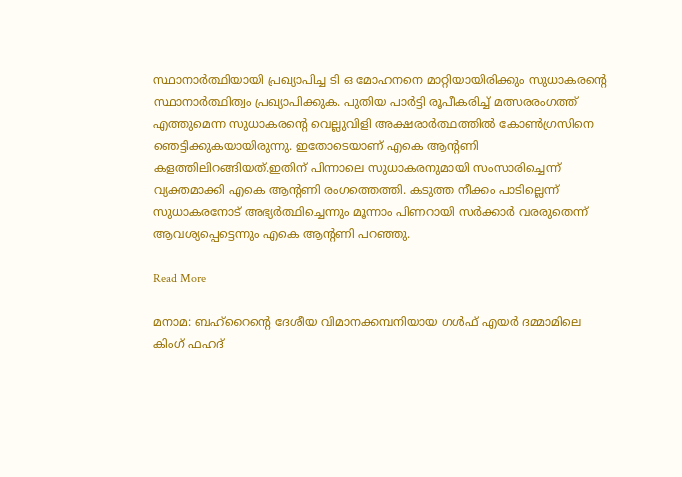സ്ഥാനാർത്ഥിയായി പ്രഖ്യാപിച്ച ടി ഒ മോഹനനെ മാറ്റിയായിരിക്കും സുധാകരൻ്റെ സ്ഥാനാർത്ഥിത്വം പ്രഖ്യാപിക്കുക. പുതിയ പാർട്ടി രൂപീകരിച്ച് മത്സരരംഗത്ത് എത്തുമെന്ന സുധാകരൻ്റെ വെല്ലുവിളി അക്ഷരാർത്ഥത്തിൽ കോണ്‍ഗ്രസിനെ ഞെട്ടിക്കുകയായിരുന്നു. ഇതോടെയാണ് എകെ ആൻ്റണി കളത്തിലിറങ്ങിയത്.ഇതിന് പിന്നാലെ സുധാകരനുമായി സംസാരിച്ചെന്ന് വ്യക്തമാക്കി എകെ ആൻ്റണി രംഗത്തെത്തി. കടുത്ത നീക്കം പാടില്ലെന്ന് സുധാകരനോട് അഭ്യർത്ഥിച്ചെന്നും മൂന്നാം പിണറായി സർക്കാർ വരരുതെന്ന് ആവശ്യപ്പെട്ടെന്നും എകെ ആന്റണി പറഞ്ഞു.

Read More

മനാമ: ബഹ്റൈന്റെ ദേശീയ വിമാനക്കമ്പനിയായ ഗള്‍ഫ് എയര്‍ ദമ്മാമിലെ കിംഗ് ഫഹദ്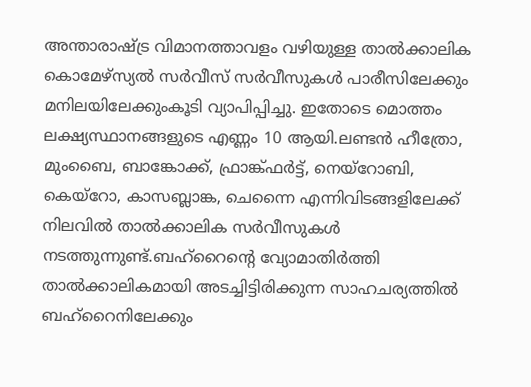അന്താരാഷ്ട്ര വിമാനത്താവളം വഴിയുള്ള താല്‍ക്കാലിക കൊമേഴ്‌സ്യല്‍ സര്‍വീസ് സര്‍വീസുകള്‍ പാരീസിലേക്കും മനിലയിലേക്കുംകൂടി വ്യാപിപ്പിച്ചു. ഇതോടെ മൊത്തം ലക്ഷ്യസ്ഥാനങ്ങളുടെ എണ്ണം 10 ആയി.ലണ്ടന്‍ ഹീത്രോ, മുംബൈ, ബാങ്കോക്ക്, ഫ്രാങ്ക്ഫര്‍ട്ട്, നെയ്റോബി, കെയ്റോ, കാസബ്ലാങ്ക, ചെന്നൈ എന്നിവിടങ്ങളിലേക്ക് നിലവില്‍ താല്‍ക്കാലിക സര്‍വീസുകള്‍ നടത്തുന്നുണ്ട്.ബഹ്റൈന്റെ വ്യോമാതിര്‍ത്തി താല്‍ക്കാലികമായി അടച്ചിട്ടിരിക്കുന്ന സാഹചര്യത്തില്‍ ബഹ്റൈനിലേക്കും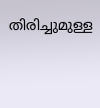തിരിച്ചുമുള്ള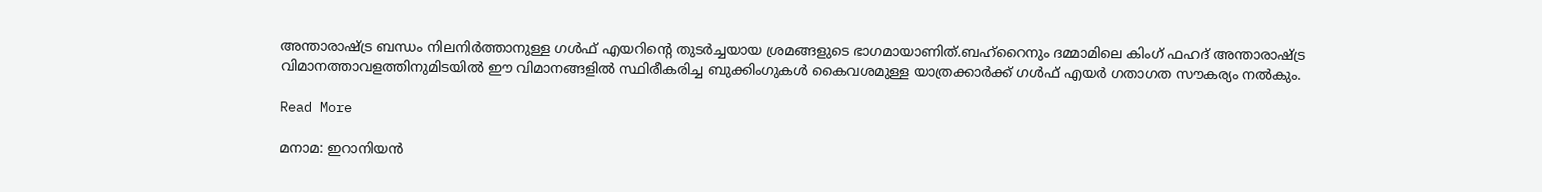അന്താരാഷ്ട്ര ബന്ധം നിലനിര്‍ത്താനുള്ള ഗള്‍ഫ് എയറിന്റെ തുടര്‍ച്ചയായ ശ്രമങ്ങളുടെ ഭാഗമായാണിത്.ബഹ്റൈനും ദമ്മാമിലെ കിംഗ് ഫഹദ് അന്താരാഷ്ട്ര വിമാനത്താവളത്തിനുമിടയില്‍ ഈ വിമാനങ്ങളില്‍ സ്ഥിരീകരിച്ച ബുക്കിംഗുകള്‍ കൈവശമുള്ള യാത്രക്കാര്‍ക്ക് ഗള്‍ഫ് എയര്‍ ഗതാഗത സൗകര്യം നല്‍കും.

Read More

മനാമ: ഇറാനിയന്‍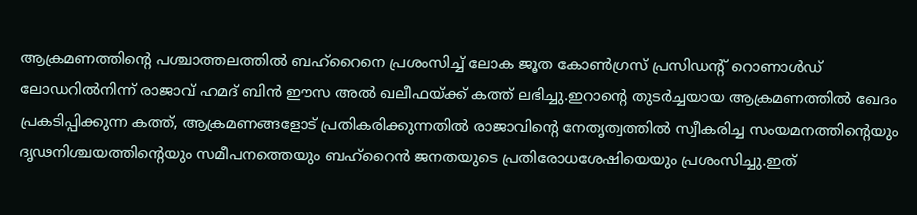ആക്രമണത്തിന്റെ പശ്ചാത്തലത്തില്‍ ബഹ്‌റൈനെ പ്രശംസിച്ച് ലോക ജൂത കോണ്‍ഗ്രസ് പ്രസിഡന്റ് റൊണാള്‍ഡ് ലോഡറില്‍നിന്ന് രാജാവ് ഹമദ് ബിന്‍ ഈസ അല്‍ ഖലീഫയ്ക്ക് കത്ത് ലഭിച്ചു.ഇറാന്റെ തുടര്‍ച്ചയായ ആക്രമണത്തില്‍ ഖേദം പ്രകടിപ്പിക്കുന്ന കത്ത്, ആക്രമണങ്ങളോട് പ്രതികരിക്കുന്നതില്‍ രാജാവിന്റെ നേതൃത്വത്തില്‍ സ്വീകരിച്ച സംയമനത്തിന്റെയും ദൃഢനിശ്ചയത്തിന്റെയും സമീപനത്തെയും ബഹ്റൈന്‍ ജനതയുടെ പ്രതിരോധശേഷിയെയും പ്രശംസിച്ചു.ഇത്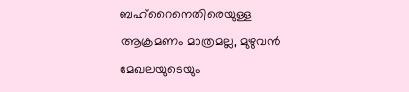ബഹ്റൈനെതിരെയുള്ള ആക്രമണം മാത്രമല്ല, മുഴുവന്‍ മേഖലയുടെയും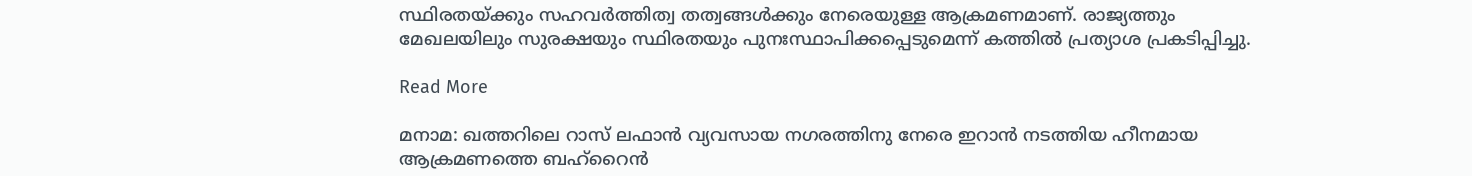സ്ഥിരതയ്ക്കും സഹവര്‍ത്തിത്വ തത്വങ്ങള്‍ക്കും നേരെയുള്ള ആക്രമണമാണ്. രാജ്യത്തും മേഖലയിലും സുരക്ഷയും സ്ഥിരതയും പുനഃസ്ഥാപിക്കപ്പെടുമെന്ന് കത്തില്‍ പ്രത്യാശ പ്രകടിപ്പിച്ചു.

Read More

മനാമ: ഖത്തറിലെ റാസ് ലഫാന്‍ വ്യവസായ നഗരത്തിനു നേരെ ഇറാന്‍ നടത്തിയ ഹീനമായ ആക്രമണത്തെ ബഹ്റൈന്‍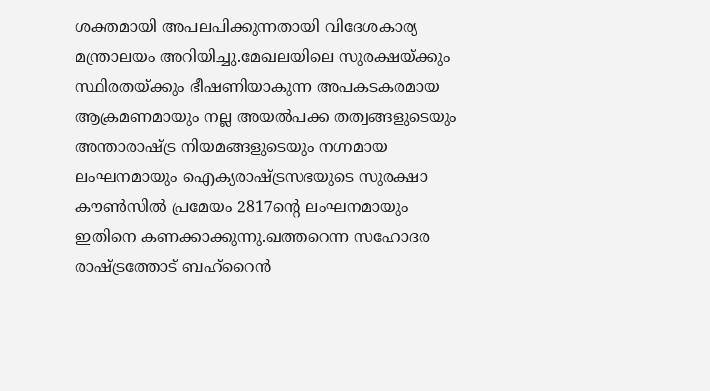ശക്തമായി അപലപിക്കുന്നതായി വിദേശകാര്യ മന്ത്രാലയം അറിയിച്ചു.മേഖലയിലെ സുരക്ഷയ്ക്കും സ്ഥിരതയ്ക്കും ഭീഷണിയാകുന്ന അപകടകരമായ ആക്രമണമായും നല്ല അയല്‍പക്ക തത്വങ്ങളുടെയും അന്താരാഷ്ട്ര നിയമങ്ങളുടെയും നഗ്നമായ ലംഘനമായും ഐക്യരാഷ്ട്രസഭയുടെ സുരക്ഷാ കൗണ്‍സില്‍ പ്രമേയം 2817ന്റെ ലംഘനമായും ഇതിനെ കണക്കാക്കുന്നു.ഖത്തറെന്ന സഹോദര രാഷ്ട്രത്തോട് ബഹ്റൈന്‍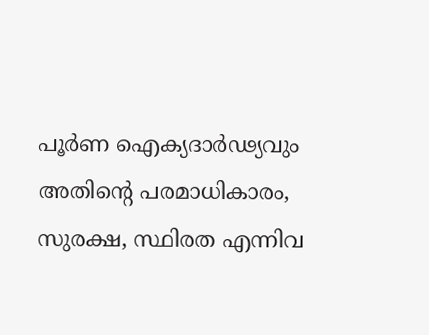പൂര്‍ണ ഐക്യദാര്‍ഢ്യവും അതിന്റെ പരമാധികാരം, സുരക്ഷ, സ്ഥിരത എന്നിവ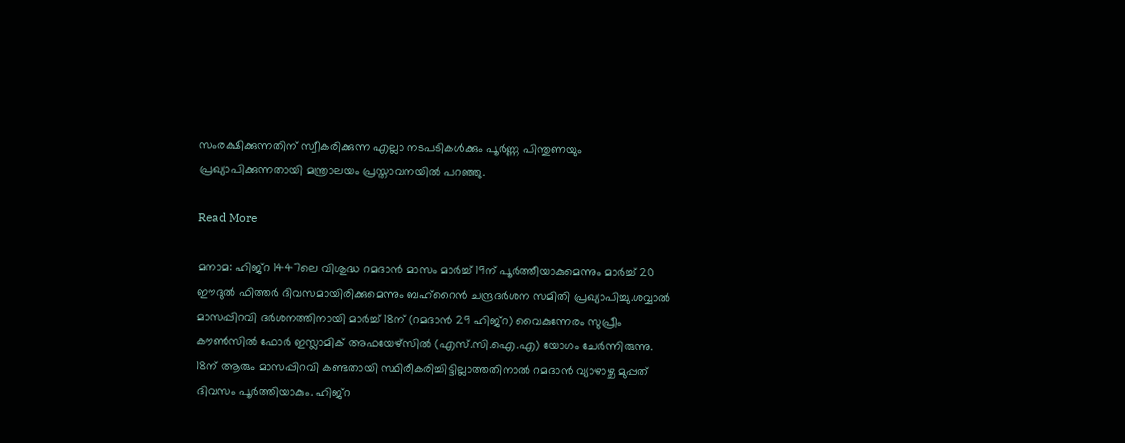സംരക്ഷിക്കുന്നതിന് സ്വീകരിക്കുന്ന എല്ലാ നടപടികള്‍ക്കും പൂര്‍ണ്ണ പിന്തുണയും പ്രഖ്യാപിക്കുന്നതായി മന്ത്രാലയം പ്രസ്താവനയില്‍ പറഞ്ഞു.

Read More

മനാമ: ഹിജ്റ 1447ലെ വിശുദ്ധ റമദാന്‍ മാസം മാര്‍ച്ച് 19ന് പൂര്‍ത്തീയാകുമെന്നും മാര്‍ച്ച് 20 ഈദുല്‍ ഫിത്തര്‍ ദിവസമായിരിക്കുമെന്നും ബഹ്റൈന്‍ ചന്ദ്രദര്‍ശന സമിതി പ്രഖ്യാപിച്ചു.ശവ്വാല്‍ മാസപ്പിറവി ദര്‍ശനത്തിനായി മാര്‍ച്ച് 18ന് (റമദാന്‍ 29 ഹിജ്‌റ) വൈകുന്നേരം സുപ്രീം കൗണ്‍സില്‍ ഫോര്‍ ഇസ്ലാമിക് അഫയേഴ്സില്‍ (എസ്.സി.ഐ.എ) യോഗം ചേര്‍ന്നിരുന്നു. 18ന് ആരും മാസപ്പിറവി കണ്ടതായി സ്ഥിരീകരിച്ചിട്ടില്ലാത്തതിനാല്‍ റമദാന്‍ വ്യാഴാഴ്ച മുപ്പത് ദിവസം പൂര്‍ത്തിയാകും. ഹിജ്‌റ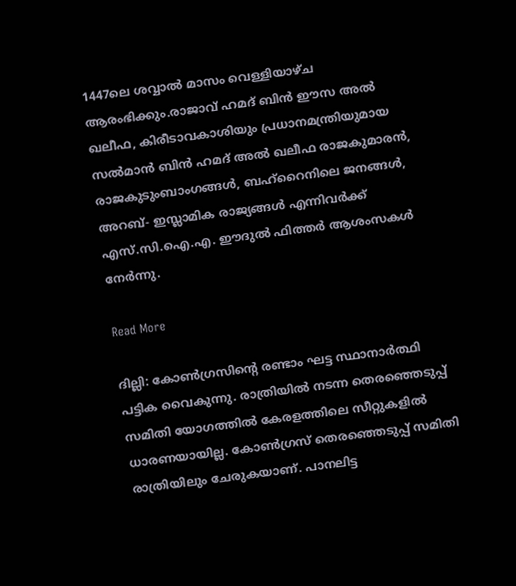1447ലെ ശവ്വാല്‍ മാസം വെള്ളിയാഴ്ച ആരംഭിക്കും.രാജാവ് ഹമദ് ബിന്‍ ഈസ അല്‍ ഖലീഫ, കിരീടാവകാശിയും പ്രധാനമന്ത്രിയുമായ സല്‍മാന്‍ ബിന്‍ ഹമദ് അല്‍ ഖലീഫ രാജകുമാരന്‍, രാജകുടുംബാംഗങ്ങള്‍, ബഹ്റൈനിലെ ജനങ്ങള്‍, അറബ്- ഇസ്ലാമിക രാജ്യങ്ങള്‍ എന്നിവര്‍ക്ക് എസ്.സി.ഐ.എ. ഈദുല്‍ ഫിത്തര്‍ ആശംസകള്‍ നേര്‍ന്നു.

Read More

ദില്ലി: കോണ്‍ഗ്രസിന്‍റെ രണ്ടാം ഘട്ട സ്ഥാനാര്‍ത്ഥി പട്ടിക വൈകുന്നു. രാത്രിയിൽ നടന്ന തെരഞ്ഞെടുപ്പ് സമിതി യോഗത്തിൽ കേരളത്തിലെ സീറ്റുകളിൽ ധാരണയായില്ല. കോണ്‍ഗ്രസ് തെരഞ്ഞെടുപ്പ് സമിതി രാത്രിയിലും ചേരുകയാണ്. പാനലിട്ട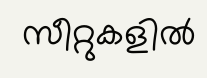സീറ്റുകളിൽ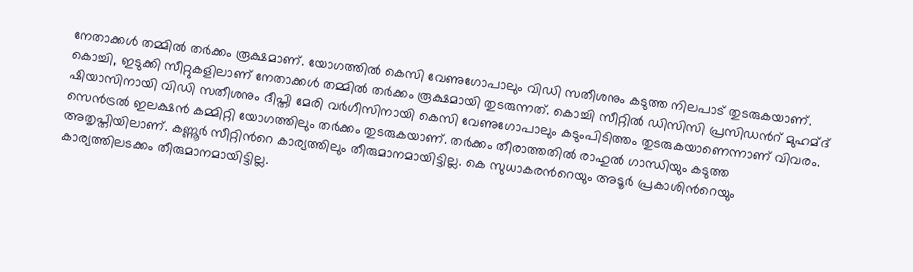നേതാക്കള്‍ തമ്മിൽ തര്‍ക്കം രൂക്ഷമാണ്. യോഗത്തിൽ കെസി വേണുഗോപാലും വിഡി സതീശനും കടുത്ത നിലപാട് തുടരുകയാണ്. കൊച്ചി, ഇടുക്കി സീറ്റുകളിലാണ് നേതാക്കള്‍ തമ്മിൽ തര്‍ക്കം രൂക്ഷമായി തുടരുന്നത്. കൊച്ചി സീറ്റിൽ ഡിസിസി പ്രസിഡന്‍റ് മുഹമ്ദ് ഷിയാസിനായി വിഡി സതീശനും ദീപ്തി മേരി വര്‍ഗീസിനായി കെസി വേണുഗോപാലും കടുംപിടിത്തം തുടരുകയാണെന്നാണ് വിവരം. സെന്‍ട്രൽ ഇലക്ഷൻ കമ്മിറ്റി യോഗത്തിലും തര്‍ക്കം തുടരുകയാണ്. തര്‍ക്കം തീരാത്തതിൽ രാഹുൽ ഗാന്ധിയും കടുത്ത അതൃപ്തിയിലാണ്. കണ്ണൂര്‍ സീറ്റിന്‍റെ കാര്യത്തിലും തീരുമാനമായിട്ടില്ല. കെ സുധാകരന്‍റെയും അടൂര്‍ പ്രകാശിന്‍റെയും കാര്യത്തിലടക്കം തീരുമാനമായിട്ടില്ല.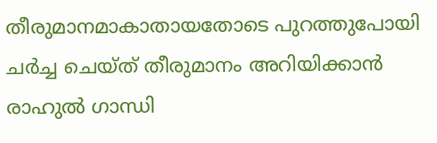തീരുമാനമാകാതായതോടെ പുറത്തുപോയി ചര്‍ച്ച ചെയ്ത് തീരുമാനം അറിയിക്കാൻ രാഹുൽ ഗാന്ധി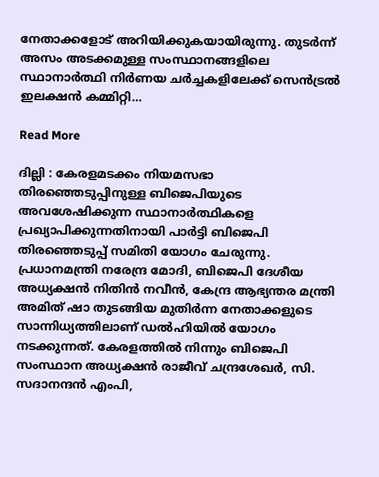നേതാക്കളോട് അറിയിക്കുകയായിരുന്നു. തുടര്‍ന്ന് അസം അടക്കമുള്ള സംസ്ഥാനങ്ങളിലെ സ്ഥാനാര്‍ത്ഥി നിര്‍ണയ ചര്‍ച്ചകളിലേക്ക് സെന്‍ട്രൽ ഇലക്ഷൻ കമ്മിറ്റി…

Read More

ദില്ലി : കേരളമടക്കം നിയമസഭാ തിരഞ്ഞെടുപ്പിനുള്ള ബിജെപിയുടെ അവശേഷിക്കുന്ന സ്ഥാനാർത്ഥികളെ പ്രഖ്യാപിക്കുന്നതിനായി പാർട്ടി ബിജെപി തിരഞ്ഞെടുപ്പ് സമിതി യോഗം ചേരുന്നു. പ്രധാനമന്ത്രി നരേന്ദ്ര മോദി, ബിജെപി ദേശീയ അധ്യക്ഷൻ നിതിൻ നവീൻ, കേന്ദ്ര ആഭ്യന്തര മന്ത്രി അമിത് ഷാ തുടങ്ങിയ മുതിർന്ന നേതാക്കളുടെ സാന്നിധ്യത്തിലാണ് ഡൽഹിയിൽ യോഗം നടക്കുന്നത്. കേരളത്തിൽ നിന്നും ബിജെപി സംസ്ഥാന അധ്യക്ഷൻ രാജീവ് ചന്ദ്രശേഖർ, സി. സദാനന്ദൻ എംപി,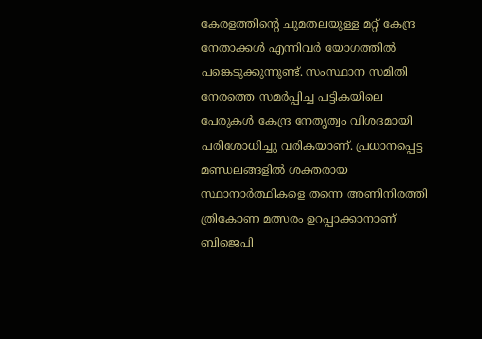കേരളത്തിന്റെ ചുമതലയുള്ള മറ്റ് കേന്ദ്ര നേതാക്കൾ എന്നിവർ യോഗത്തിൽ പങ്കെടുക്കുന്നുണ്ട്. സംസ്ഥാന സമിതി നേരത്തെ സമർപ്പിച്ച പട്ടികയിലെ പേരുകൾ കേന്ദ്ര നേതൃത്വം വിശദമായി പരിശോധിച്ചു വരികയാണ്. പ്രധാനപ്പെട്ട മണ്ഡലങ്ങളിൽ ശക്തരായ സ്ഥാനാർത്ഥികളെ തന്നെ അണിനിരത്തി ത്രികോണ മത്സരം ഉറപ്പാക്കാനാണ് ബിജെപി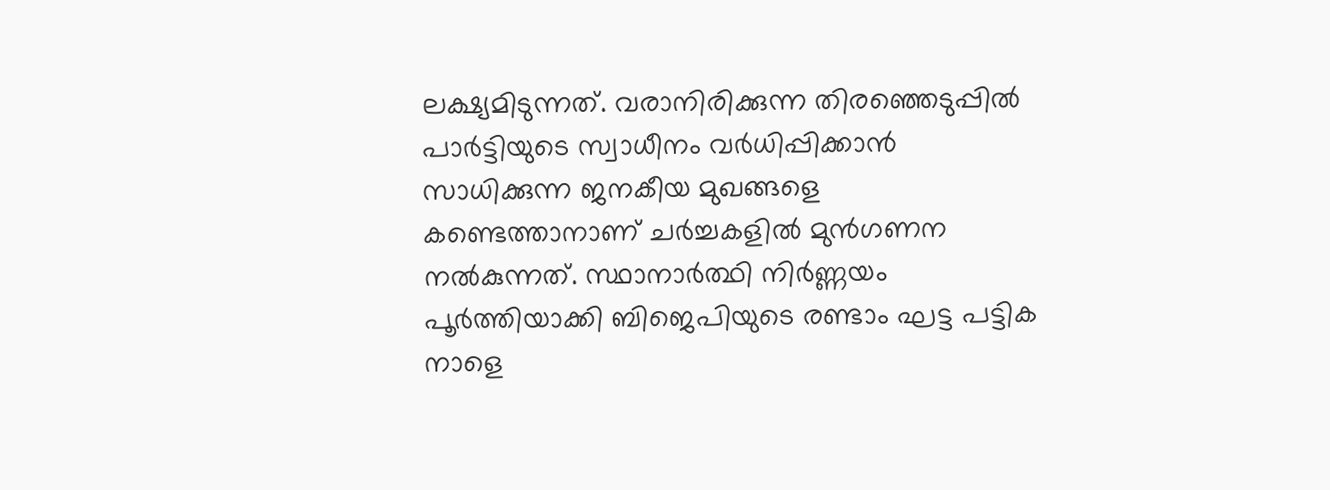ലക്ഷ്യമിടുന്നത്. വരാനിരിക്കുന്ന തിരഞ്ഞെടുപ്പിൽ പാർട്ടിയുടെ സ്വാധീനം വർധിപ്പിക്കാൻ സാധിക്കുന്ന ജനകീയ മുഖങ്ങളെ കണ്ടെത്താനാണ് ചർച്ചകളിൽ മുൻഗണന നൽകുന്നത്. സ്ഥാനാർത്ഥി നിർണ്ണയം പൂർത്തിയാക്കി ബിജെപിയുടെ രണ്ടാം ഘട്ട പട്ടിക നാളെ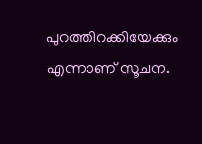പുറത്തിറക്കിയേക്കും എന്നാണ് സൂചന.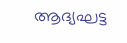ആദ്യഘട്ട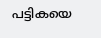പട്ടികയെ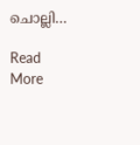ചൊല്ലി…

Read More